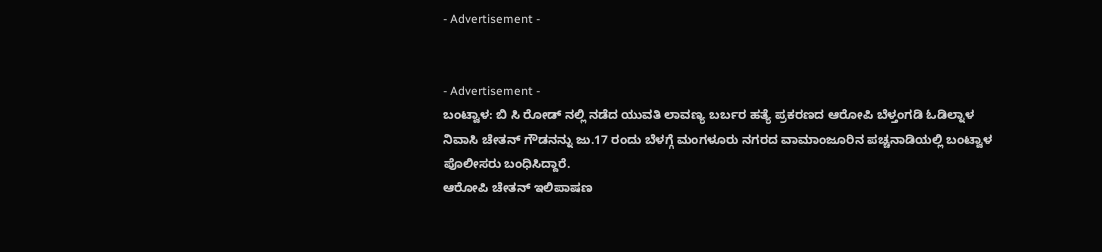- Advertisement -


- Advertisement -
ಬಂಟ್ವಾಳ: ಬಿ ಸಿ ರೋಡ್ ನಲ್ಲಿ ನಡೆದ ಯುವತಿ ಲಾವಣ್ಯ ಬರ್ಬರ ಹತ್ಯೆ ಪ್ರಕರಣದ ಆರೋಪಿ ಬೆಳ್ತಂಗಡಿ ಓಡಿಲ್ನಾಳ ನಿವಾಸಿ ಚೇತನ್ ಗೌಡನನ್ನು ಜು.17 ರಂದು ಬೆಳಗ್ಗೆ ಮಂಗಳೂರು ನಗರದ ವಾಮಾಂಜೂರಿನ ಪಚ್ಚನಾಡಿಯಲ್ಲಿ ಬಂಟ್ವಾಳ ಪೊಲೀಸರು ಬಂಧಿಸಿದ್ದಾರೆ.
ಆರೋಪಿ ಚೇತನ್ ಇಲಿಪಾಷಣ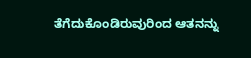ತೆಗೆದುಕೊಂಡಿರುವುರಿಂದ ಆತನನ್ನು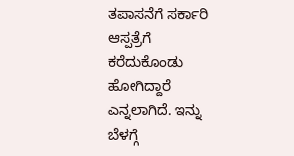ತಪಾಸನೆಗೆ ಸರ್ಕಾರಿ ಆಸ್ಪತ್ರೆಗೆ ಕರೆದುಕೊಂಡು ಹೋಗಿದ್ದಾರೆ ಎನ್ನಲಾಗಿದೆ. ಇನ್ನು ಬೆಳಗ್ಗೆ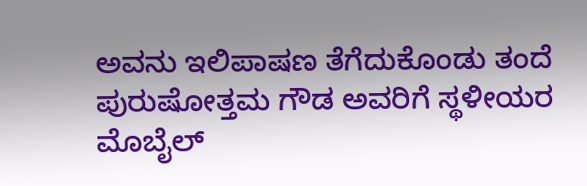ಅವನು ಇಲಿಪಾಷಣ ತೆಗೆದುಕೊಂಡು ತಂದೆ ಪುರುಷೋತ್ತಮ ಗೌಡ ಅವರಿಗೆ ಸ್ಥಳೀಯರ ಮೊಬೈಲ್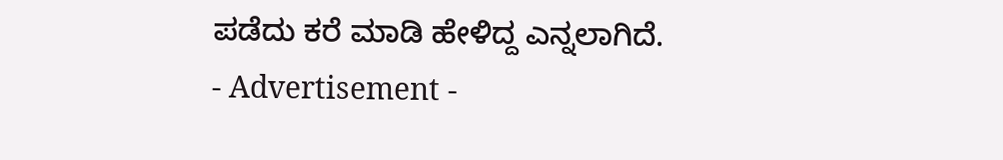ಪಡೆದು ಕರೆ ಮಾಡಿ ಹೇಳಿದ್ದ ಎನ್ನಲಾಗಿದೆ.
- Advertisement -